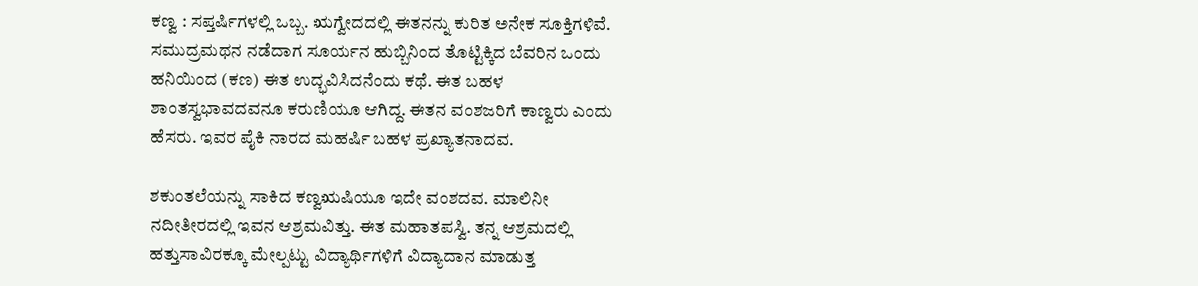ಕಣ್ವ : ಸಪ್ತರ್ಷಿಗಳಲ್ಲಿ ಒಬ್ಬ. ಋಗ್ವೇದದಲ್ಲಿ ಈತನನ್ನು ಕುರಿತ ಅನೇಕ ಸೂಕ್ತಿಗಳಿವೆ. ಸಮುದ್ರಮಥನ ನಡೆದಾಗ ಸೂರ್ಯನ ಹುಬ್ಬಿನಿಂದ ತೊಟ್ಟಿಕ್ಕಿದ ಬೆವರಿನ ಒಂದು ಹನಿಯಿಂದ (ಕಣ) ಈತ ಉದ್ಭವಿಸಿದನೆಂದು ಕಥೆ. ಈತ ಬಹಳ ಶಾಂತಸ್ವಭಾವದವನೂ ಕರುಣಿಯೂ ಆಗಿದ್ದ. ಈತನ ವಂಶಜರಿಗೆ ಕಾಣ್ವರು ಎಂದು ಹೆಸರು. ಇವರ ಪೈಕಿ ನಾರದ ಮಹರ್ಷಿ ಬಹಳ ಪ್ರಖ್ಯಾತನಾದವ.

ಶಕುಂತಲೆಯನ್ನು ಸಾಕಿದ ಕಣ್ವಋಷಿಯೂ ಇದೇ ವಂಶದವ. ಮಾಲಿನೀ ನದೀತೀರದಲ್ಲಿ ಇವನ ಆಶ್ರಮವಿತ್ತು. ಈತ ಮಹಾತಪಸ್ವಿ. ತನ್ನ ಆಶ್ರಮದಲ್ಲಿ ಹತ್ತುಸಾವಿರಕ್ಕೂ ಮೇಲ್ಪಟ್ಟು ವಿದ್ಯಾರ್ಥಿಗಳಿಗೆ ವಿದ್ಯಾದಾನ ಮಾಡುತ್ತ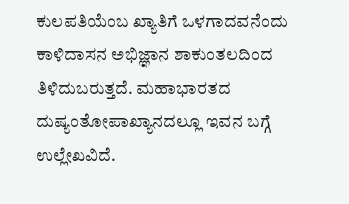ಕುಲಪತಿಯೆಂಬ ಖ್ಯಾತಿಗೆ ಒಳಗಾದವನೆಂದು ಕಾಳಿದಾಸನ ಅಭಿಜ್ಞಾನ ಶಾಕುಂತಲದಿಂದ ತಿಳಿದುಬರುತ್ತದೆ. ಮಹಾಭಾರತದ ದುಷ್ಯಂತೋಪಾಖ್ಯಾನದಲ್ಲೂ ಇವನ ಬಗ್ಗೆ ಉಲ್ಲೇಖವಿದೆ.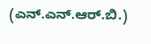(ಎನ್.ಎನ್.ಆರ್.ಬಿ.)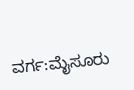ವರ್ಗ:ಮೈಸೂರು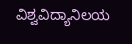ವಿಶ್ವವಿದ್ಯಾನಿಲಯ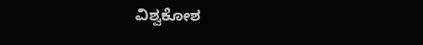ವಿಶ್ವಕೋಶ